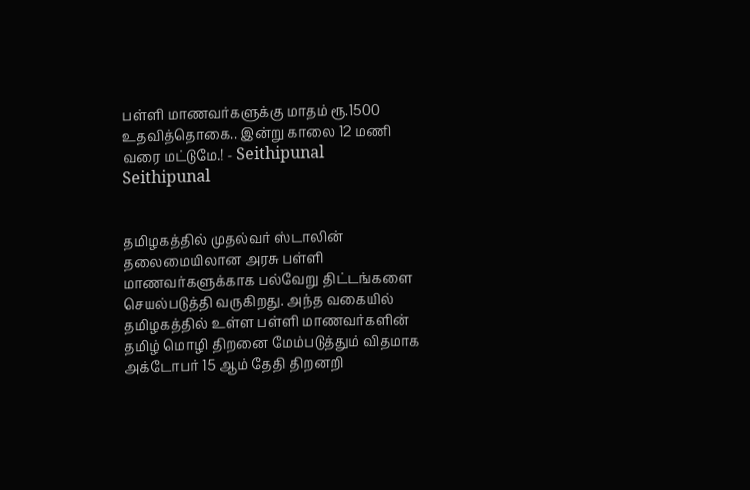பள்ளி மாணவர்களுக்கு மாதம் ரூ.1500 உதவித்தொகை.. இன்று காலை 12 மணி வரை மட்டுமே.! - Seithipunal
Seithipunal


தமிழகத்தில் முதல்வர் ஸ்டாலின் தலைமையிலான அரசு பள்ளி மாணவர்களுக்காக பல்வேறு திட்டங்களை செயல்படுத்தி வருகிறது. அந்த வகையில் தமிழகத்தில் உள்ள பள்ளி மாணவர்களின் தமிழ் மொழி திறனை மேம்படுத்தும் விதமாக அக்டோபர் 15 ஆம் தேதி திறனறி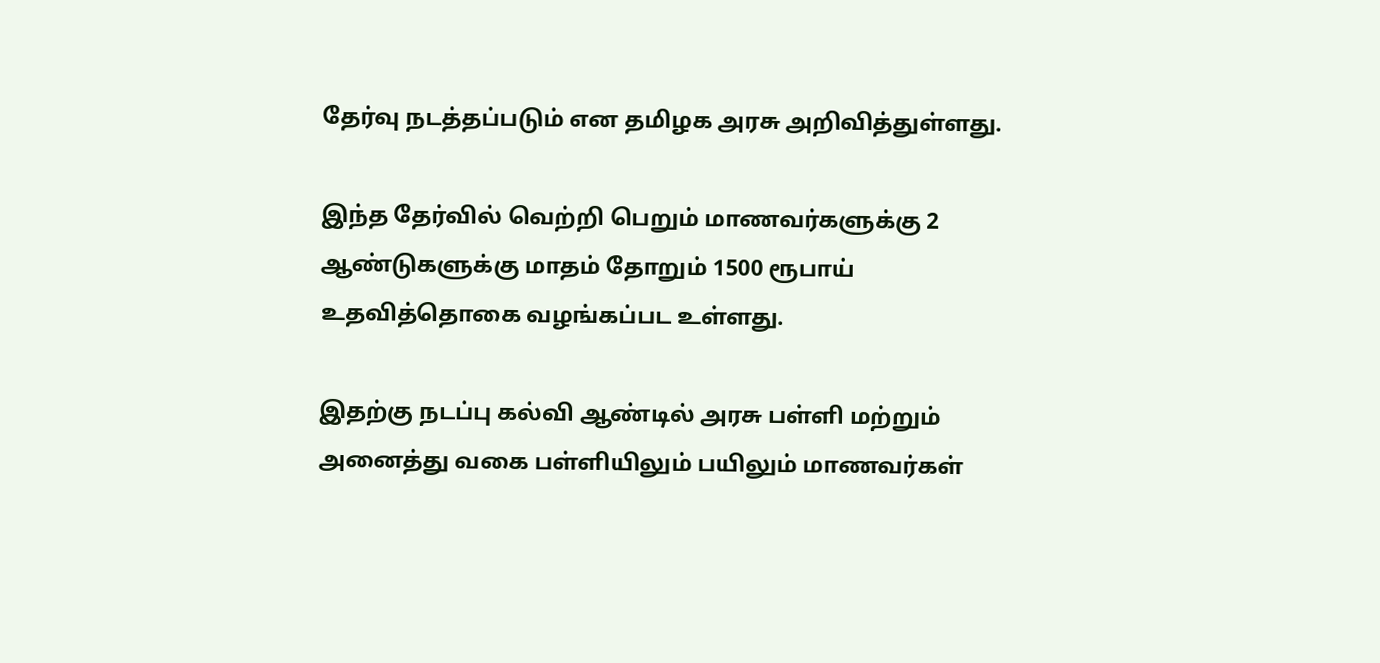தேர்வு நடத்தப்படும் என தமிழக அரசு அறிவித்துள்ளது.

இந்த தேர்வில் வெற்றி பெறும் மாணவர்களுக்கு 2 ஆண்டுகளுக்கு மாதம் தோறும் 1500 ரூபாய் உதவித்தொகை வழங்கப்பட உள்ளது.

இதற்கு நடப்பு கல்வி ஆண்டில் அரசு பள்ளி மற்றும் அனைத்து வகை பள்ளியிலும் பயிலும் மாணவர்கள்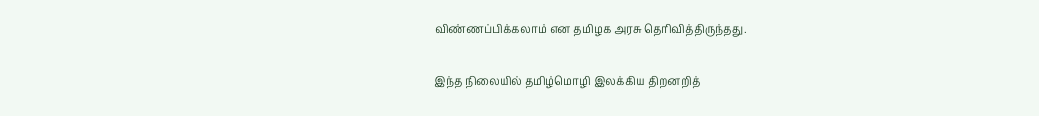விண்ணப்பிக்கலாம் என தமிழக அரசு தெரிவித்திருந்தது.

இந்த நிலையில் தமிழ்மொழி இலக்கிய திறனறித்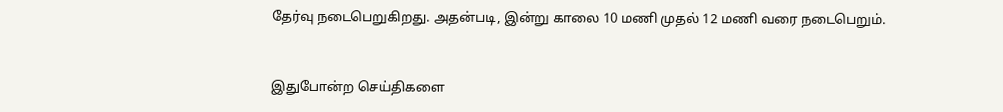தேர்வு நடைபெறுகிறது. அதன்படி, இன்று காலை 10 மணி முதல் 12 மணி வரை நடைபெறும்.


இதுபோன்ற செய்திகளை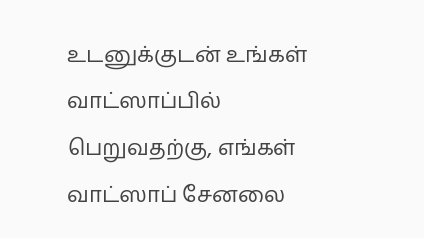உடனுக்குடன் உங்கள் வாட்ஸாப்பில் பெறுவதற்கு, எங்கள் வாட்ஸாப் சேனலை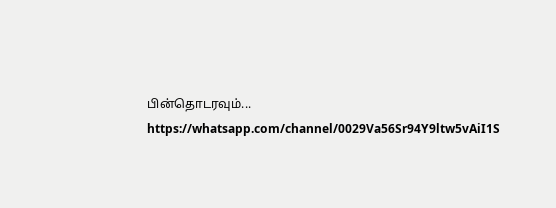பின்தொடரவும்... https://whatsapp.com/channel/0029Va56Sr94Y9ltw5vAiI1S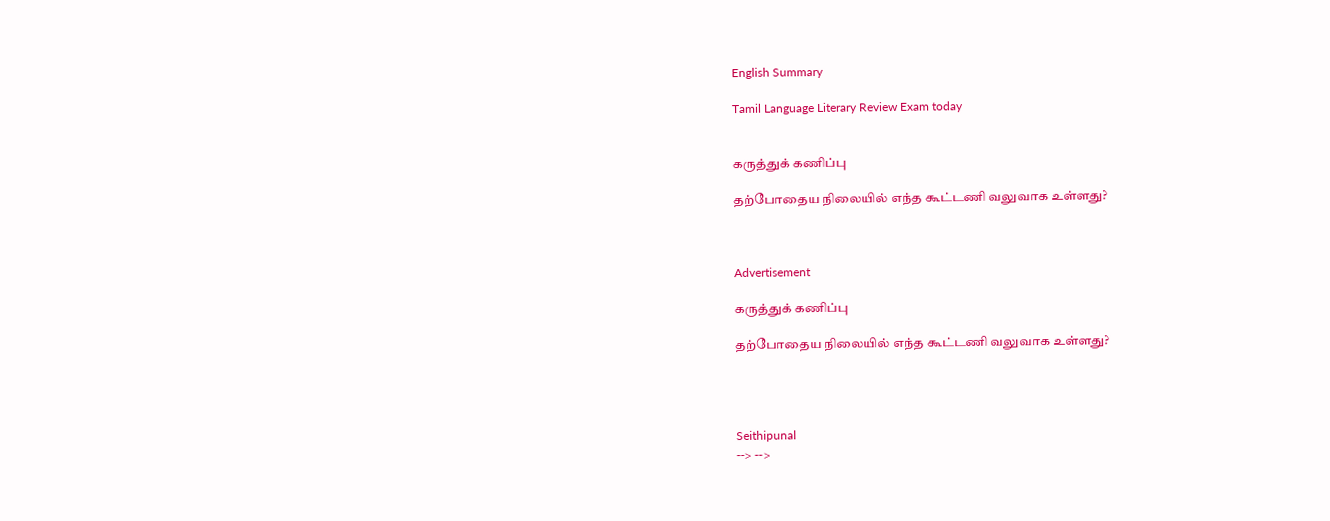English Summary

Tamil Language Literary Review Exam today


கருத்துக் கணிப்பு

தற்போதைய நிலையில் எந்த கூட்டணி வலுவாக உள்ளது?



Advertisement

கருத்துக் கணிப்பு

தற்போதைய நிலையில் எந்த கூட்டணி வலுவாக உள்ளது?




Seithipunal
--> -->